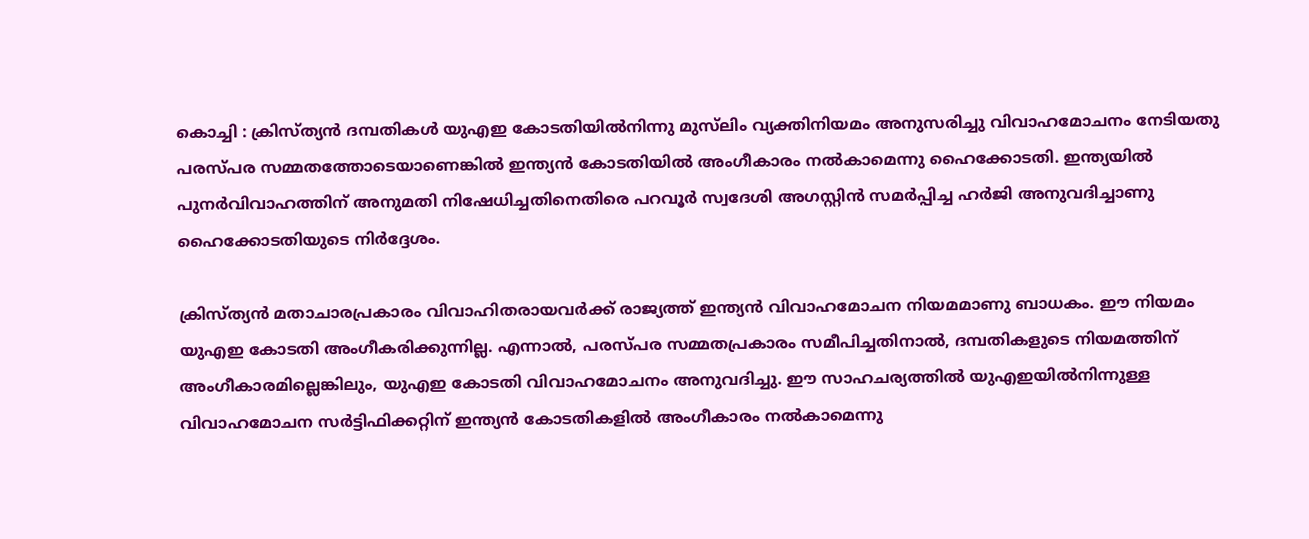കൊച്ചി : ക്രിസ്ത്യൻ ദമ്പതികൾ യുഎഇ കോടതിയിൽനിന്നു മുസ്‌ലിം വ്യക്തിനിയമം അനുസരിച്ചു വിവാഹമോചനം നേടിയതു പരസ്പര സമ്മതത്തോടെയാണെങ്കിൽ ഇന്ത്യൻ കോടതിയിൽ അംഗീകാരം നൽകാമെന്നു ഹൈക്കോടതി. ഇന്ത്യയിൽ പുനർവിവാഹത്തിന് അനുമതി നിഷേധിച്ചതിനെതിരെ പറവൂർ സ്വദേശി അഗസ്റ്റിൻ സമർപ്പിച്ച ഹർജി അനുവദിച്ചാണു ഹൈക്കോടതിയുടെ നിർദ്ദേശം.

ക്രിസ്ത്യൻ മതാചാരപ്രകാരം വിവാഹിതരായവർക്ക് രാജ്യത്ത് ഇന്ത്യൻ വിവാഹമോചന നിയമമാണു ബാധകം. ഈ നിയമം യുഎഇ കോടതി അംഗീകരിക്കുന്നില്ല. എന്നാൽ, പരസ്പര സമ്മതപ്രകാരം സമീപിച്ചതിനാൽ, ദമ്പതികളുടെ നിയമത്തിന് അംഗീകാരമില്ലെങ്കിലും, യുഎഇ കോടതി വിവാഹമോചനം അനുവദിച്ചു. ഈ സാഹചര്യത്തിൽ യുഎഇയിൽനിന്നുള്ള വിവാഹമോചന സർട്ടിഫിക്കറ്റിന് ഇന്ത്യൻ കോടതികളിൽ അംഗീകാരം നൽകാമെന്നു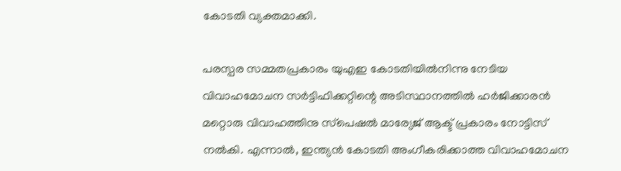കോടതി വ്യക്തമാക്കി.

പരസ്പര സമ്മതപ്രകാരം യുഎഇ കോടതിയിൽനിന്നു നേടിയ വിവാഹമോചന സർട്ടിഫിക്കറ്റിന്റെ അടിസ്ഥാനത്തിൽ ഹർജിക്കാരൻ മറ്റൊരു വിവാഹത്തിനു സ്‌പെഷൽ മാര്യേജ് ആക്ട് പ്രകാരം നോട്ടിസ് നൽകി. എന്നാൽ, ഇന്ത്യൻ കോടതി അംഗീകരിക്കാത്ത വിവാഹമോചന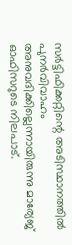സർട്ടിഫിക്കറ്റിന്റെ അടിസ്ഥാനത്തിൽ പുനർവിവാഹം അനുവദിക്കില്ലെന്നായിരുന്നു മാര്യേജ് ഓഫിസറുടെ നിലപാട്.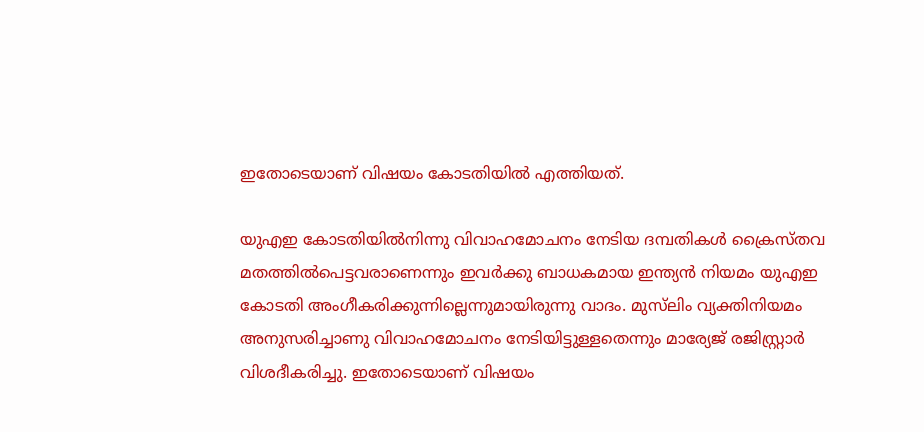ഇതോടെയാണ് വിഷയം കോടതിയിൽ എത്തിയത്.

യുഎഇ കോടതിയിൽനിന്നു വിവാഹമോചനം നേടിയ ദമ്പതികൾ ക്രൈസ്തവ മതത്തിൽപെട്ടവരാണെന്നും ഇവർക്കു ബാധകമായ ഇന്ത്യൻ നിയമം യുഎഇ കോടതി അംഗീകരിക്കുന്നില്ലെന്നുമായിരുന്നു വാദം. മുസ്‌ലിം വ്യക്തിനിയമം അനുസരിച്ചാണു വിവാഹമോചനം നേടിയിട്ടുള്ളതെന്നും മാര്യേജ് രജിസ്റ്റ്രാർ വിശദീകരിച്ചു. ഇതോടെയാണ് വിഷയം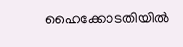ഹൈക്കോടതിയിൽ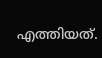എത്തിയത്.